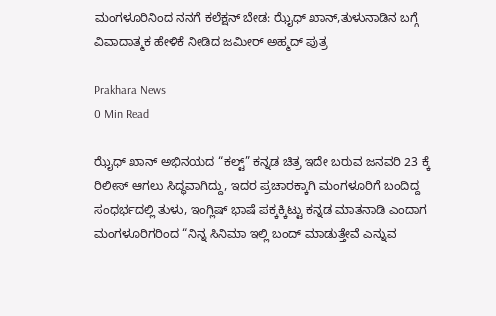ಮಂಗಳೂರಿನಿಂದ ನನಗೆ ಕಲೆಕ್ಷನ್ ಬೇಡ: ಝೈಧ್ ಖಾನ್,ತುಳುನಾಡಿನ ಬಗ್ಗೆ ವಿವಾದಾತ್ಮಕ ಹೇಳಿಕೆ ನೀಡಿದ ಜಮೀರ್ ಅಹ್ಮದ್ ಪುತ್ರ

Prakhara News
0 Min Read

ಝೈಧ್ ಖಾನ್ ಅಭಿನಯದ “ಕಲ್ಟ್” ಕನ್ನಡ ಚಿತ್ರ ಇದೇ ಬರುವ ಜನವರಿ 23 ಕ್ಕೆ ರಿಲೀಸ್ ಆಗಲು ಸಿದ್ಧವಾಗಿದ್ದು, ಇದರ ಪ್ರಚಾರಕ್ಕಾಗಿ ಮಂಗಳೂರಿಗೆ ಬಂದಿದ್ದ ಸಂಧರ್ಭದಲ್ಲಿ ತುಳು, ಇಂಗ್ಲಿಷ್ ಭಾಷೆ ಪಕ್ಕಕ್ಕಿಟ್ಟು ಕನ್ನಡ ಮಾತನಾಡಿ ಎಂದಾಗ ಮಂಗಳೂರಿಗರಿಂದ “ನಿನ್ನ ಸಿನಿಮಾ ಇಲ್ಲಿ ಬಂದ್ ಮಾಡುತ್ತೇವೆ ಎನ್ನುವ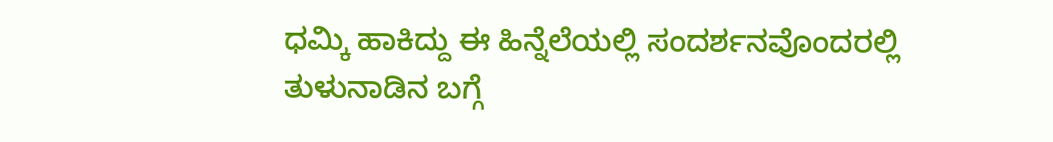ಧಮ್ಕಿ ಹಾಕಿದ್ದು ಈ ಹಿನ್ನೆಲೆಯಲ್ಲಿ ಸಂದರ್ಶನವೊಂದರಲ್ಲಿ ತುಳುನಾಡಿನ ಬಗ್ಗೆ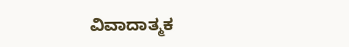ವಿವಾದಾತ್ಮಕ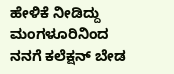ಹೇಳಿಕೆ ನೀಡಿದ್ದು ಮಂಗಳೂರಿನಿಂದ ನನಗೆ ಕಲೆಕ್ಷನ್ ಬೇಡ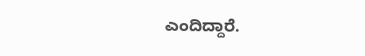ಎಂದಿದ್ದಾರೆ.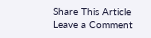Share This Article
Leave a Comment